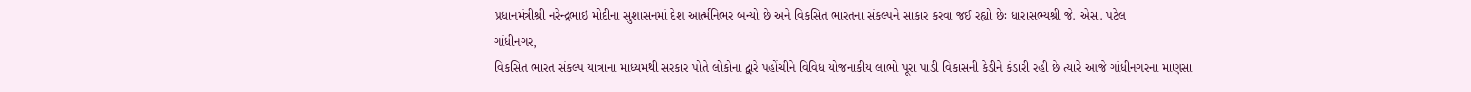પ્રધાનમંત્રીશ્રી નરેન્દ્રભાઇ મોદીના સુશાસનમાં દેશ આર્ત્મનિભર બન્યો છે અને વિકસિત ભારતના સંકલ્પને સાકાર કરવા જઈ રહ્યો છેઃ ધારાસભ્યશ્રી જે. એસ. પટેલ
ગાંધીનગર,
વિકસિત ભારત સંકલ્પ યાત્રાના માધ્યમથી સરકાર પોતે લોકોના દ્વારે પહોંચીને વિવિધ યોજનાકીય લાભો પૂરા પાડી વિકાસની કેડીને કંડારી રહી છે ત્યારે આજે ગાંધીનગરના માણસા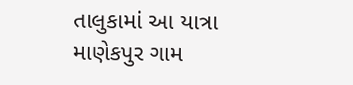તાલુકામાં આ યાત્રા માણેકપુર ગામ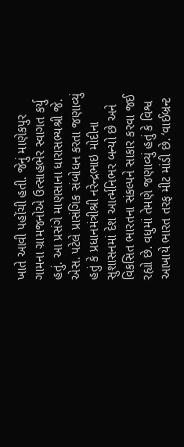ખાતે આવી પહોંચી હતી. જેનું માણેકપુર ગામના ગ્રામજનોએ ઉત્સાહભેર સ્વાગત કર્યુ હતું. આ પ્રસંગે માણસાના ધારાસભ્યશ્રી જે. એસ. પટેલે પ્રાસંગિક સંબોધન કરતા જણાવ્યું હતું કે પ્રધાનમંત્રીશ્રી નરેન્દ્રભાઇ મોદીના સુશાસનમાં દેશ આર્ત્મનિભર બન્યો છે અને વિકસિત ભારતના સંકલ્પને સાકાર કરવા જઈ રહ્યો છે. વધુમાં તેમણે જણાવ્યું હતું કે વિશ્વ આખાયે ભારત તરફ મીટ માંડી છે. ‘વાઈબ્રન્ટ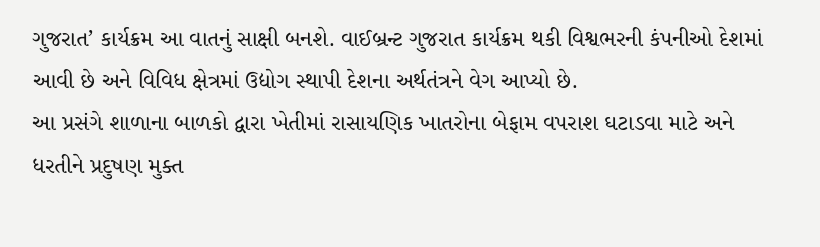ગુજરાત’ કાર્યક્રમ આ વાતનું સાક્ષી બનશે. વાઈબ્રન્ટ ગુજરાત કાર્યક્રમ થકી વિશ્વભરની કંપનીઓ દેશમાં આવી છે અને વિવિધ ક્ષેત્રમાં ઉદ્યોગ સ્થાપી દેશના અર્થતંત્રને વેગ આપ્યો છે.
આ પ્રસંગે શાળાના બાળકો દ્વારા ખેતીમાં રાસાયણિક ખાતરોના બેફામ વપરાશ ઘટાડવા માટે અને ધરતીને પ્રદુષણ મુક્ત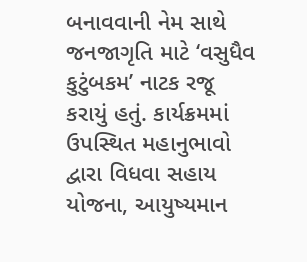બનાવવાની નેમ સાથે જનજાગૃતિ માટે ‘વસુધૈવ કુટુંબકમ’ નાટક રજૂ કરાયું હતું. કાર્યક્રમમાં ઉપસ્થિત મહાનુભાવો દ્વારા વિધવા સહાય યોજના, આયુષ્યમાન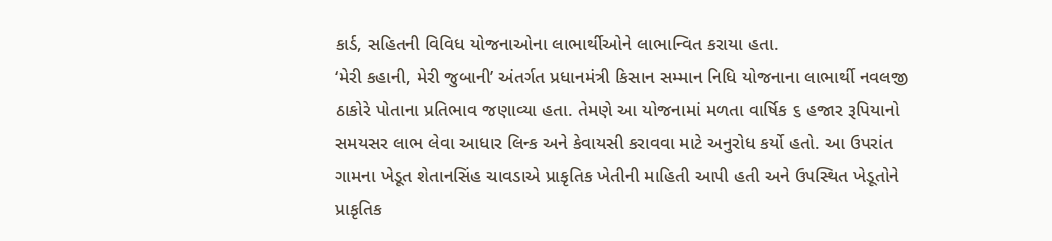કાર્ડ, સહિતની વિવિધ યોજનાઓના લાભાર્થીઓને લાભાન્વિત કરાયા હતા.
‘મેરી કહાની, મેરી જુબાની’ અંતર્ગત પ્રધાનમંત્રી કિસાન સમ્માન નિધિ યોજનાના લાભાર્થી નવલજી ઠાકોરે પોતાના પ્રતિભાવ જણાવ્યા હતા. તેમણે આ યોજનામાં મળતા વાર્ષિક ૬ હજાર રૂપિયાનો સમયસર લાભ લેવા આધાર લિન્ક અને કેવાયસી કરાવવા માટે અનુરોધ કર્યો હતો. આ ઉપરાંત ગામના ખેડૂત શેતાનસિંહ ચાવડાએ પ્રાકૃતિક ખેતીની માહિતી આપી હતી અને ઉપસ્થિત ખેડૂતોને પ્રાકૃતિક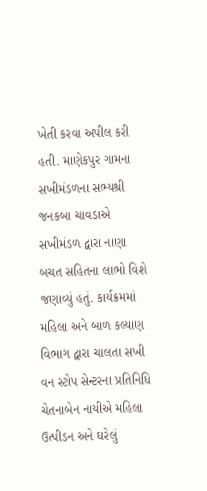ખેતી કરવા અપીલ કરી હતી. માણેકપુર ગામના સખીમંડળના સભ્યશ્રી જનકબા ચાવડાએ સખીમંડળ દ્વારા નાણા બચત સહિતના લાભો વિશે જણાવ્યું હતું. કાર્યક્રમમાં મહિલા અને બાળ કલ્યાણ વિભાગ દ્વારા ચાલતા સખી વન સ્ટોપ સેન્ટરના પ્રતિનિધિ ચેતનાબેન નાયીએ મહિલા ઉત્પીડન અને ઘરેલું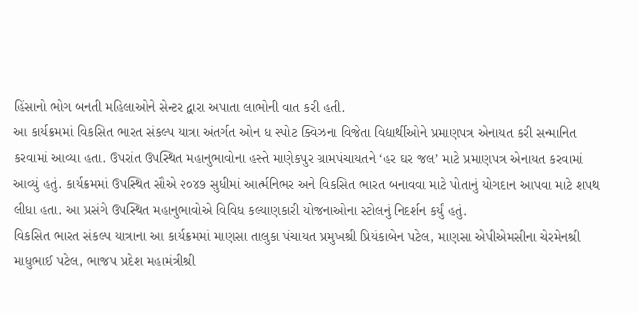હિંસાનો ભોગ બનતી મહિલાઓને સેન્ટર દ્વારા અપાતા લાભોની વાત કરી હતી.
આ કાર્યક્રમમાં વિકસિત ભારત સંકલ્પ યાત્રા અંતર્ગત ઓન ધ સ્પોટ ક્વિઝના વિજેતા વિદ્યાર્થીઓને પ્રમાણપત્ર એનાયત કરી સન્માનિત કરવામાં આવ્યા હતા. ઉપરાંત ઉપસ્થિત મહાનુભાવોના હસ્તે માણેકપુર ગ્રામપંચાયતને ‘હર ઘર જલ’ માટે પ્રમાણપત્ર એનાયત કરવામાં આવ્યું હતું. કાર્યક્રમમાં ઉપસ્થિત સૌએ ૨૦૪૭ સુધીમાં આર્ત્મનિભર અને વિકસિત ભારત બનાવવા માટે પોતાનું યોગદાન આપવા માટે શપથ લીધા હતા. આ પ્રસંગે ઉપસ્થિત મહાનુભાવોએ વિવિધ કલ્યાણકારી યોજનાઓના સ્ટોલનું નિદર્શન કર્યું હતું.
વિકસિત ભારત સંકલ્પ યાત્રાના આ કાર્યક્રમમાં માણસા તાલુકા પંચાયત પ્રમુખશ્રી પ્રિયંકાબેન પટેલ, માણસા એપીએમસીના ચેરમેનશ્રી માધુભાઈ પટેલ, ભાજપ પ્રદેશ મહામંત્રીશ્રી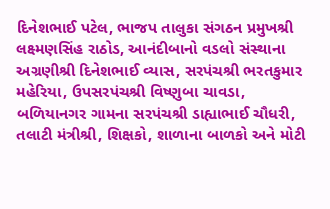દિનેશભાઈ પટેલ, ભાજપ તાલુકા સંગઠન પ્રમુખશ્રી લક્ષ્મણસિંહ રાઠોડ, આનંદીબાનો વડલો સંસ્થાના અગ્રણીશ્રી દિનેશભાઈ વ્યાસ, સરપંચશ્રી ભરતકુમાર મહેરિયા, ઉપસરપંચશ્રી વિષ્ણુબા ચાવડા, બળિયાનગર ગામના સરપંચશ્રી ડાહ્યાભાઈ ચૌધરી, તલાટી મંત્રીશ્રી, શિક્ષકો, શાળાના બાળકો અને મોટી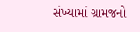સંખ્યામાં ગ્રામજનો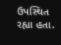ઉપસ્થિત રહ્યા હતા.